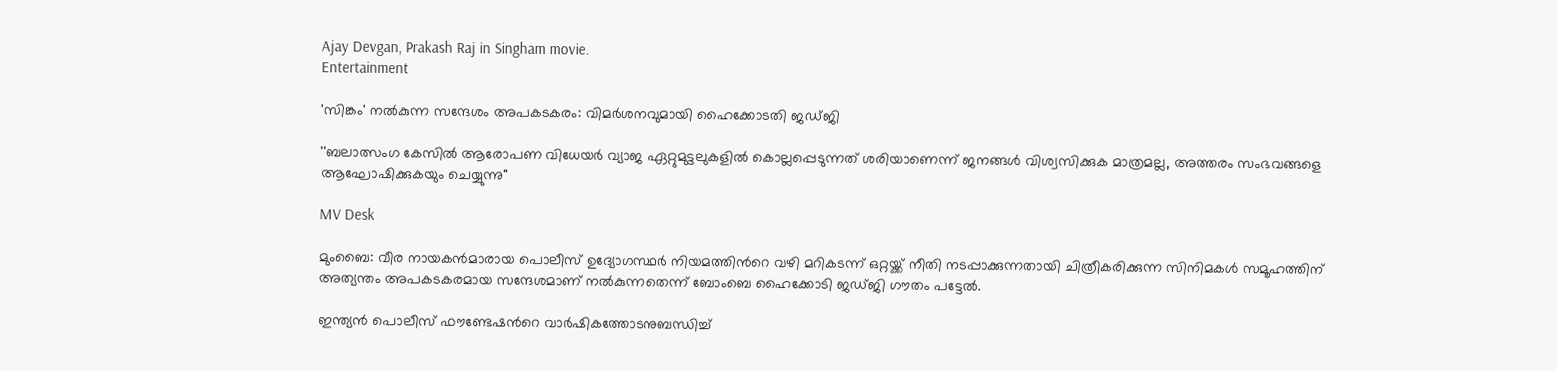Ajay Devgan, Prakash Raj in Singham movie.
Entertainment

'സിങ്കം' നൽകുന്ന സന്ദേശം അപകടകരം: വിമർശനവുമായി ഹൈക്കോടതി ജഡ്ജി

''ബലാത്സംഗ കേസിൽ ആരോപണ വിധേയർ വ്യാജ ഏറ്റുമുട്ടലുകളിൽ കൊല്ലപ്പെടുന്നത് ശരിയാണെന്ന് ജനങ്ങൾ വിശ്വസിക്കുക മാത്രമല്ല, അത്തരം സംഭവങ്ങളെ ആഘോഷിക്കുകയും ചെയ്യുന്നു''

MV Desk

മുംബൈ: വീര നായകൻമാരായ പൊലീസ് ഉദ്യോഗസ്ഥർ നിയമത്തിന്‍റെ വഴി മറികടന്ന് ഒറ്റയ്ക്ക് നീതി നടപ്പാക്കുന്നതായി ചിത്രീകരിക്കുന്ന സിനിമകൾ സമൂഹത്തിന് അത്യന്തം അപകടകരമായ സന്ദേശമാണ് നൽകുന്നതെന്ന് ബോംബെ ഹൈക്കോടി ജഡ്ജി ഗൗതം പട്ടേൽ.

ഇന്ത്യൻ പൊലീസ് ഫൗണ്ടേഷന്‍റെ വാർഷികത്തോടനുബന്ധിച്ച്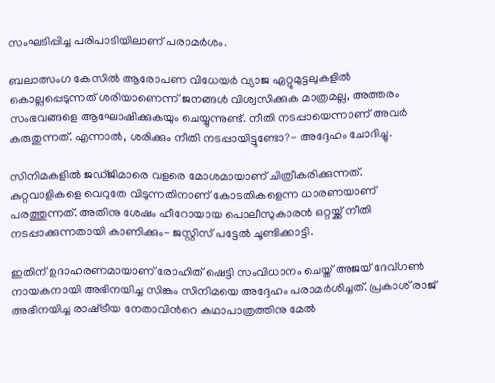സംഘടിപ്പിച്ച പരിപാടിയിലാണ് പരാമർശം.

ബലാത്സംഗ കേസിൽ ആരോപണ വിധേയർ വ്യാജ ഏറ്റുമുട്ടലുകളിൽ കൊല്ലപ്പെടുന്നത് ശരിയാണെന്ന് ജനങ്ങൾ വിശ്വസിക്കുക മാത്രമല്ല, അത്തരം സംഭവങ്ങളെ ആഘോഷിക്കുകയും ചെയ്യുന്നുണ്ട്. നീതി നടപ്പായെന്നാണ് അവർ കരുതുന്നത്. എന്നാൽ, ശരിക്കും നീതി നടപ്പായിട്ടുണ്ടോ?- അദ്ദേഹം ചോദിച്ചു.

സിനിമകളിൽ ജഡ്ജിമാരെ വളരെ മോശമായാണ് ചിത്രീകരിക്കുന്നത്. കുറ്റവാളികളെ വെറുതേ വിടുന്നതിനാണ് കോടതികളെന്ന ധാരണയാണ് പരത്തുന്നത്. അതിനു ശേഷം ഹീറോയായ പൊലീസുകാരൻ ഒറ്റയ്ക്ക് നീതി നടപ്പാക്കുന്നതായി കാണിക്കും- ജസ്റ്റിസ് പട്ടേൽ ചൂണ്ടിക്കാട്ടി.

ഇതിന് ഉദാഹരണമായാണ് രോഹിത് ഷെട്ടി സംവിധാനം ചെയ്ത് അജയ് ദേവ്ഗൺ നായകനായി അഭിനയിച്ച സിങ്കം സിനിമയെ അദ്ദേഹം പരാമർശിച്ചത്. പ്രകാശ് രാജ് അഭിനയിച്ച രാഷ്‌ട്രീയ നേതാവിന്‍റെ കഥാപാത്രത്തിനു മേൽ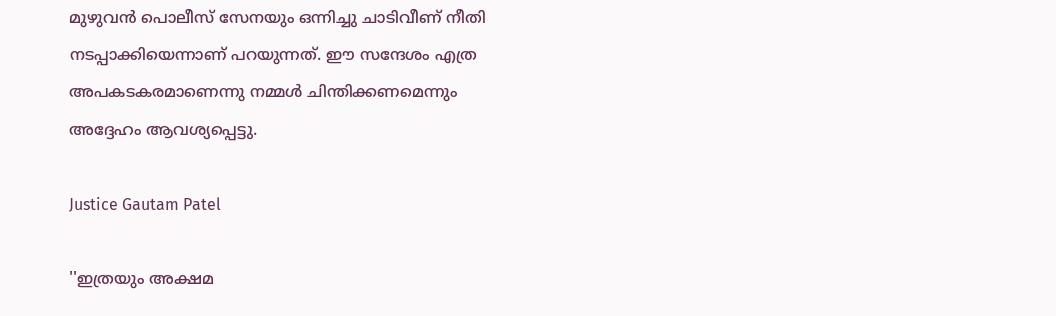മുഴുവൻ പൊലീസ് സേനയും ഒന്നിച്ചു ചാടിവീണ് നീതി നടപ്പാക്കിയെന്നാണ് പറയുന്നത്. ഈ സന്ദേശം എത്ര അപകടകരമാണെന്നു നമ്മൾ ചിന്തിക്കണമെന്നും അദ്ദേഹം ആവശ്യപ്പെട്ടു.

Justice Gautam Patel

''ഇത്രയും അക്ഷമ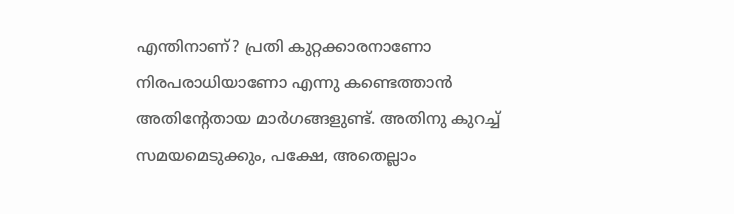എന്തിനാണ്? പ്രതി കുറ്റക്കാരനാണോ നിരപരാധിയാണോ എന്നു കണ്ടെത്താൻ അതിന്‍റേതായ മാർഗങ്ങളുണ്ട്. അതിനു കുറച്ച് സമയമെടുക്കും, പക്ഷേ, അതെല്ലാം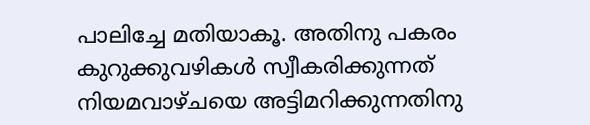പാലിച്ചേ മതിയാകൂ. അതിനു പകരം കുറുക്കുവഴികൾ സ്വീകരിക്കുന്നത് നിയമവാഴ്ചയെ അട്ടിമറിക്കുന്നതിനു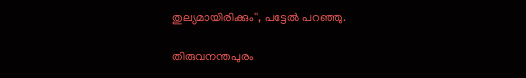തുല്യമായിരിക്കും'', പട്ടേൽ പറഞ്ഞു.

തിരുവനന്തപുരം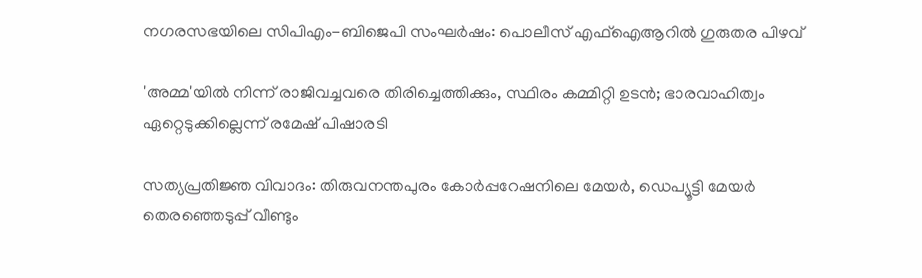നഗരസഭയിലെ സിപിഎം-ബിജെപി സംഘർഷം: പൊലീസ് എഫ്ഐആറിൽ ഗുരുതര പിഴവ്

'അമ്മ'യിൽ നിന്ന് രാജിവച്ചവരെ തിരിച്ചെത്തിക്കും, സ്ഥിരം കമ്മിറ്റി ഉടൻ; ഭാരവാഹിത്വം ഏറ്റെടുക്കില്ലെന്ന് രമേഷ് പിഷാരടി

സത്യപ്രതിജ്ഞ വിവാദം: തിരുവനന്തപുരം കോർപ്പറേഷനിലെ മേയർ, ഡെപ്യൂട്ടി മേയർ തെരഞ്ഞെടുപ്പ് വീണ്ടും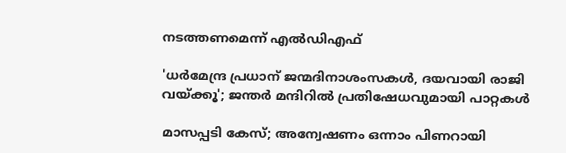നടത്തണമെന്ന് എൽഡിഎഫ്

'ധർമേന്ദ്ര പ്രധാന് ജന്മദിനാശംസകൾ, ദയവായി രാജി വയ്ക്കൂ'; ജന്തർ മന്ദിറിൽ പ്രതിഷേധവുമായി പാറ്റകൾ

മാസപ്പടി കേസ്; അന്വേഷണം ഒന്നാം പിണറായി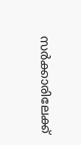സർക്കാരിലേക്ക്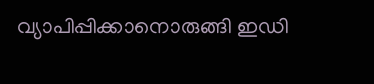വ‍്യാപിപ്പിക്കാനൊരുങ്ങി ഇഡി